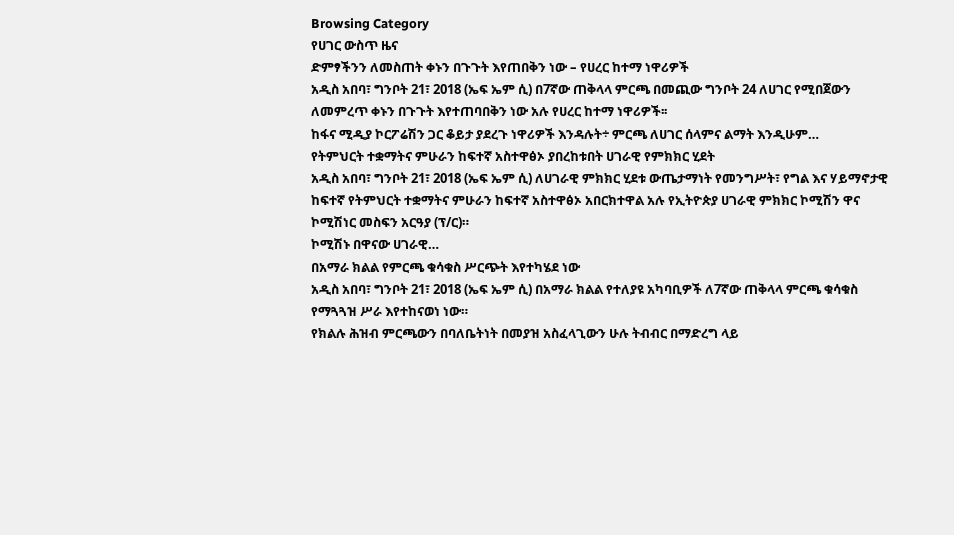Browsing Category
የሀገር ውስጥ ዜና
ድምፃችንን ለመስጠት ቀኑን በጉጉት እየጠበቅን ነው – የሀረር ከተማ ነዋሪዎች
አዲስ አበባ፣ ግንቦት 21፣ 2018 (ኤፍ ኤም ሲ) በ7ኛው ጠቅላላ ምርጫ በመጪው ግንቦት 24 ለሀገር የሚበጀውን ለመምረጥ ቀኑን በጉጉት እየተጠባበቅን ነው አሉ የሀረር ከተማ ነዋሪዎች፡፡
ከፋና ሚዲያ ኮርፖሬሽን ጋር ቆይታ ያደረጉ ነዋሪዎች እንዳሉት÷ ምርጫ ለሀገር ሰላምና ልማት እንዲሁም…
የትምህርት ተቋማትና ምሁራን ከፍተኛ አስተዋፅኦ ያበረከቱበት ሀገራዊ የምክክር ሂደት
አዲስ አበባ፣ ግንቦት 21፣ 2018 (ኤፍ ኤም ሲ) ለሀገራዊ ምክክር ሂደቱ ውጤታማነት የመንግሥት፣ የግል እና ሃይማኖታዊ ከፍተኛ የትምህርት ተቋማትና ምሁራን ከፍተኛ አስተዋፅኦ አበርክተዋል አሉ የኢትዮጵያ ሀገራዊ ምክክር ኮሚሽን ዋና ኮሚሽነር መስፍን አርዓያ (ፕ/ር)።
ኮሚሽኑ በዋናው ሀገራዊ…
በአማራ ክልል የምርጫ ቁሳቁስ ሥርጭት እየተካሄደ ነው
አዲስ አበባ፣ ግንቦት 21፣ 2018 (ኤፍ ኤም ሲ) በአማራ ክልል የተለያዩ አካባቢዎች ለ7ኛው ጠቅላላ ምርጫ ቁሳቁስ የማጓጓዝ ሥራ እየተከናወነ ነው።
የክልሉ ሕዝብ ምርጫውን በባለቤትነት በመያዝ አስፈላጊውን ሁሉ ትብብር በማድረግ ላይ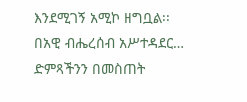እንደሚገኝ አሚኮ ዘግቧል፡፡
በአዊ ብሔረሰብ አሥተዳደር…
ድምጻችንን በመስጠት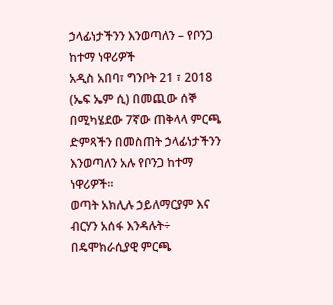ኃላፊነታችንን እንወጣለን – የቦንጋ ከተማ ነዋሪዎች
አዲስ አበባ፣ ግንቦት 21 ፣ 2018 (ኤፍ ኤም ሲ) በመጪው ሰኞ በሚካሄደው 7ኛው ጠቅላላ ምርጫ ድምጻችን በመስጠት ኃላፊነታችንን እንወጣለን አሉ የቦንጋ ከተማ ነዋሪዎች።
ወጣት አክሊሉ ኃይለማርያም እና ብርሃን አሰፋ እንዳሉት÷ በዴሞክራሲያዊ ምርጫ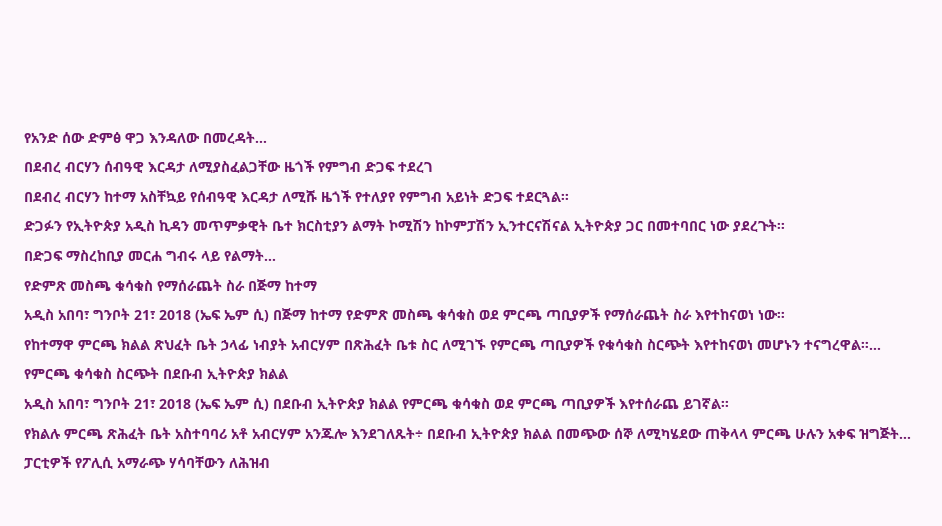የአንድ ሰው ድምፅ ዋጋ እንዳለው በመረዳት…
በደብረ ብርሃን ሰብዓዊ እርዳታ ለሚያስፈልጋቸው ዜጎች የምግብ ድጋፍ ተደረገ
በደብረ ብርሃን ከተማ አስቸኳይ የሰብዓዊ እርዳታ ለሚሹ ዜጎች የተለያየ የምግብ አይነት ድጋፍ ተደርጓል፡፡
ድጋፉን የኢትዮጵያ አዲስ ኪዳን መጥምቃዊት ቤተ ክርስቲያን ልማት ኮሚሽን ከኮምፓሽን ኢንተርናሽናል ኢትዮጵያ ጋር በመተባበር ነው ያደረጉት፡፡
በድጋፍ ማስረከቢያ መርሐ ግብሩ ላይ የልማት…
የድምጽ መስጫ ቁሳቁስ የማሰራጨት ስራ በጅማ ከተማ
አዲስ አበባ፣ ግንቦት 21፣ 2018 (ኤፍ ኤም ሲ) በጅማ ከተማ የድምጽ መስጫ ቁሳቁስ ወደ ምርጫ ጣቢያዎች የማሰራጨት ስራ እየተከናወነ ነው።
የከተማዋ ምርጫ ክልል ጽህፈት ቤት ኃላፊ ነብያት አብርሃም በጽሕፈት ቤቱ ስር ለሚገኙ የምርጫ ጣቢያዎች የቁሳቁስ ስርጭት እየተከናወነ መሆኑን ተናግረዋል።…
የምርጫ ቁሳቁስ ስርጭት በደቡብ ኢትዮጵያ ክልል
አዲስ አበባ፣ ግንቦት 21፣ 2018 (ኤፍ ኤም ሲ) በደቡብ ኢትዮጵያ ክልል የምርጫ ቁሳቁስ ወደ ምርጫ ጣቢያዎች እየተሰራጨ ይገኛል፡፡
የክልሉ ምርጫ ጽሕፈት ቤት አስተባባሪ አቶ አብርሃም አንጁሎ እንደገለጹት÷ በደቡብ ኢትዮጵያ ክልል በመጭው ሰኞ ለሚካሄደው ጠቅላላ ምርጫ ሁሉን አቀፍ ዝግጅት…
ፓርቲዎች የፖሊሲ አማራጭ ሃሳባቸውን ለሕዝብ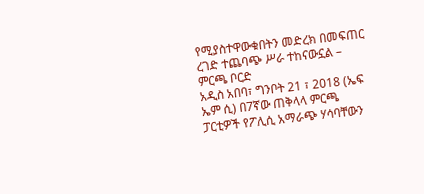የሚያስተዋውቁበትን መድረክ በመፍጠር ረገድ ተጨባጭ ሥራ ተከናውኗል – ምርጫ ቦርድ
አዲስ አበባ፣ ግንቦት 21 ፣ 2018 (ኤፍ ኤም ሲ) በ7ኛው ጠቅላላ ምርጫ ፓርቲዎች የፖሊሲ አማራጭ ሃሳባቸውን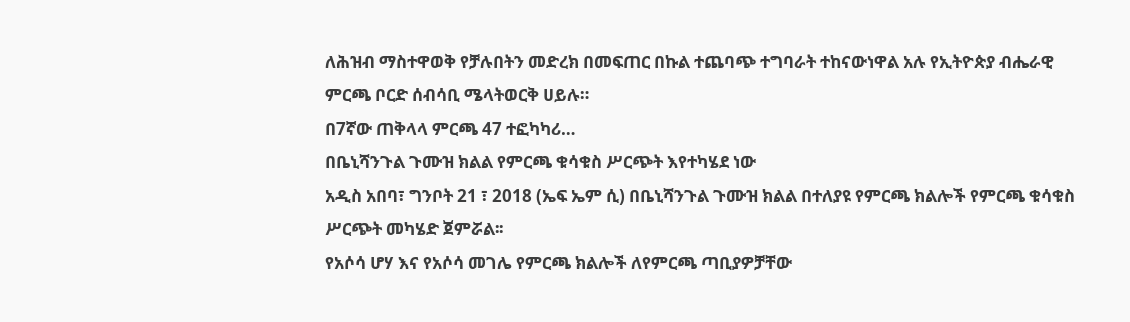ለሕዝብ ማስተዋወቅ የቻሉበትን መድረክ በመፍጠር በኩል ተጨባጭ ተግባራት ተከናውነዋል አሉ የኢትዮጵያ ብሔራዊ ምርጫ ቦርድ ሰብሳቢ ሜላትወርቅ ሀይሉ።
በ7ኛው ጠቅላላ ምርጫ 47 ተፎካካሪ…
በቤኒሻንጉል ጉሙዝ ክልል የምርጫ ቁሳቁስ ሥርጭት እየተካሄደ ነው
አዲስ አበባ፣ ግንቦት 21 ፣ 2018 (ኤፍ ኤም ሲ) በቤኒሻንጉል ጉሙዝ ክልል በተለያዩ የምርጫ ክልሎች የምርጫ ቁሳቁስ ሥርጭት መካሄድ ጀምሯል፡፡
የአሶሳ ሆሃ እና የአሶሳ መገሌ የምርጫ ክልሎች ለየምርጫ ጣቢያዎቻቸው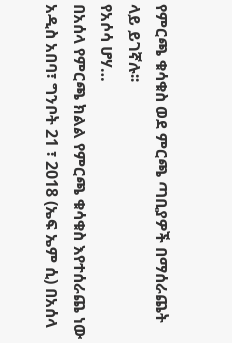የምርጫ ቁሳቁስ ወደ ምርጫ ጣቢያዎች በማሰራጨት ላይ ይገኛሉ፡፡
የአሶሳ ሆሃ…
በአሰላ የምርጫ ክልል የምርጫ ቁሳቁስ እየተሰራጨ ነው
አዲስ አበባ፣ ግንቦት 21 ፣ 2018 (ኤፍ ኤም ሲ) በአሰላ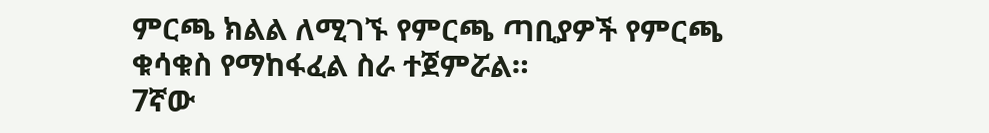ምርጫ ክልል ለሚገኙ የምርጫ ጣቢያዎች የምርጫ ቁሳቁስ የማከፋፈል ስራ ተጀምሯል።
7ኛው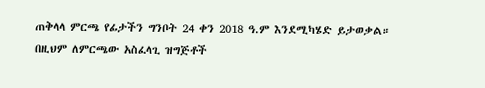ጠቅላላ ምርጫ የፊታችን ግንቦት 24 ቀን 2018 ዓ.ም እንደሚካሄድ ይታወቃል።
በዚህም ለምርጫው አስፈላጊ ዝግጅቶች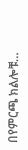በየምርጫ ክልሎቹ…